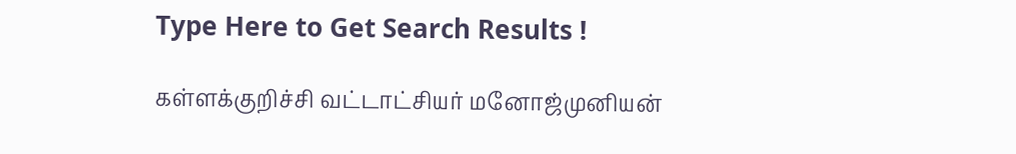Type Here to Get Search Results !

கள்ளக்குறிச்சி வட்டாட்சியர் மனோஜ்முனியன்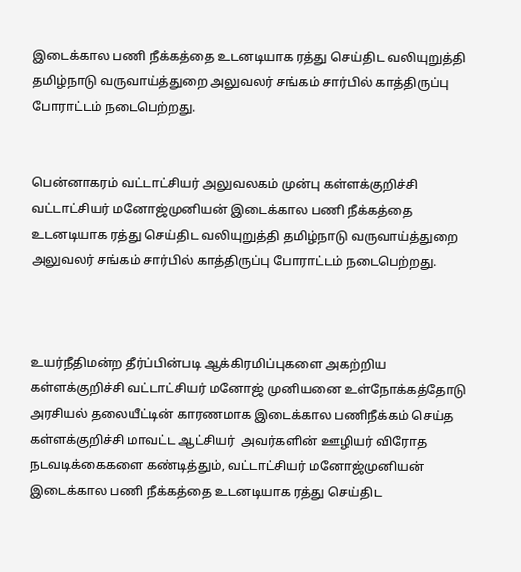இடைக்கால பணி நீக்கத்தை உடனடியாக ரத்து செய்திட வலியுறுத்தி தமிழ்நாடு வருவாய்த்துறை அலுவலர் சங்கம் சார்பில் காத்திருப்பு போராட்டம் நடைபெற்றது.


பென்னாகரம் வட்டாட்சியர் அலுவலகம் முன்பு கள்ளக்குறிச்சி வட்டாட்சியர் மனோஜ்முனியன் இடைக்கால பணி நீக்கத்தை உடனடியாக ரத்து செய்திட வலியுறுத்தி தமிழ்நாடு வருவாய்த்துறை அலுவலர் சங்கம் சார்பில் காத்திருப்பு போராட்டம் நடைபெற்றது.



உயர்நீதிமன்ற தீர்ப்பின்படி ஆக்கிரமிப்புகளை அகற்றிய கள்ளக்குறிச்சி வட்டாட்சியர் மனோஜ் முனியனை உள்நோக்கத்தோடு அரசியல் தலையீட்டின் காரணமாக இடைக்கால பணிநீக்கம் செய்த கள்ளக்குறிச்சி மாவட்ட ஆட்சியர்  அவர்களின் ஊழியர் விரோத நடவடிக்கைகளை கண்டித்தும், வட்டாட்சியர் மனோஜ்முனியன் இடைக்கால பணி நீக்கத்தை உடனடியாக ரத்து செய்திட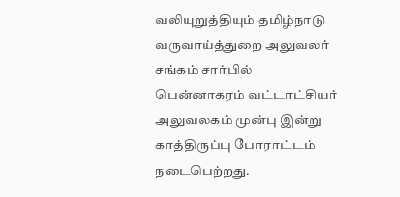வலியுறுத்தியும் தமிழ்நாடு வருவாய்த்துறை அலுவலர் சங்கம் சார்பில் பென்னாகரம் வட்டாட்சியர் அலுவலகம் முன்பு இன்று காத்திருப்பு போராட்டம் நடைபெற்றது.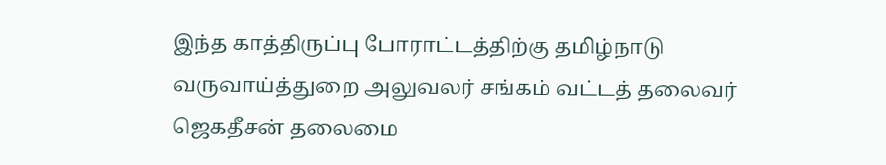இந்த காத்திருப்பு போராட்டத்திற்கு தமிழ்நாடு வருவாய்த்துறை அலுவலர் சங்கம் வட்டத் தலைவர் ஜெகதீசன் தலைமை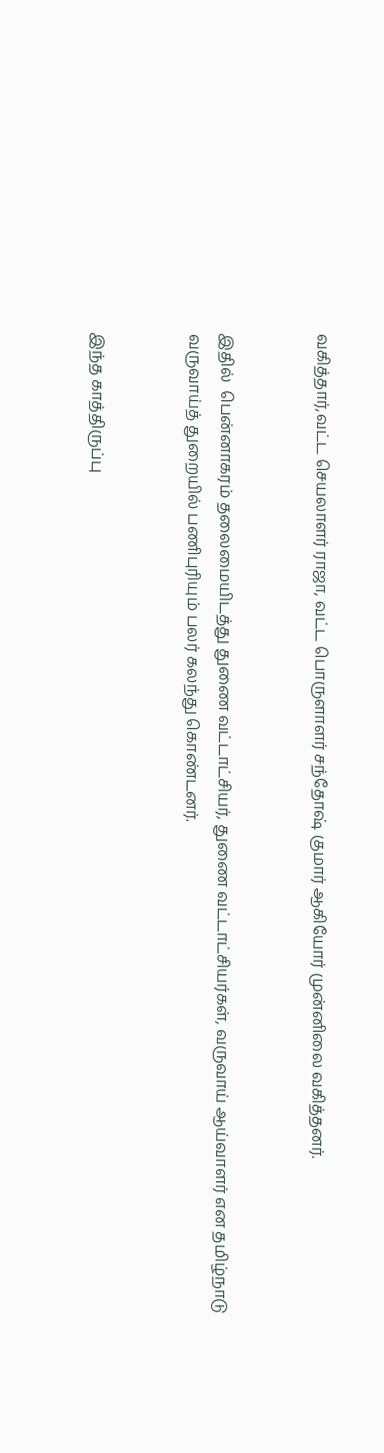வகித்தார்,வட்ட செயலாளர் ராஜா, வட்ட பொருளாளர் சந்தோஷ் குமார் ஆகியோர் முன்னிலை வகித்தனர்.


இதில்  பென்னாகரம் தலைமையிடத்து துணை வட்டாட்சியர், துணை வட்டாட்சியர்கள், வருவாய் ஆய்வாளர் என தமிழ்நாடு வருவாய்த் துறையில் பணிபுரியும் பலர் கலந்து கொண்டனர்.


இந்த காத்திருப்பு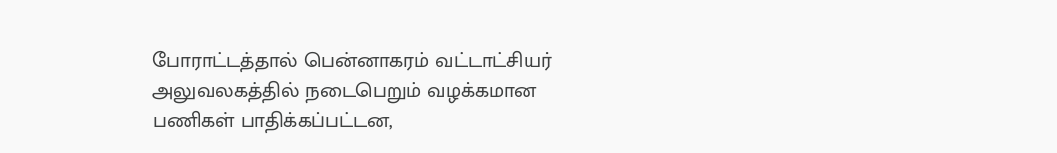போராட்டத்தால் பென்னாகரம் வட்டாட்சியர் அலுவலகத்தில் நடைபெறும் வழக்கமான பணிகள் பாதிக்கப்பட்டன,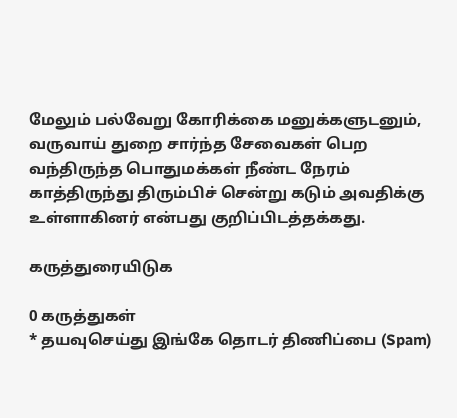மேலும் பல்வேறு கோரிக்கை மனுக்களுடனும், வருவாய் துறை சார்ந்த சேவைகள் பெற வந்திருந்த பொதுமக்கள் நீண்ட நேரம் காத்திருந்து திரும்பிச் சென்று கடும் அவதிக்கு உள்ளாகினர் என்பது குறிப்பிடத்தக்கது.

கருத்துரையிடுக

0 கருத்துகள்
* தயவுசெய்து இங்கே தொடர் திணிப்பை (Spam)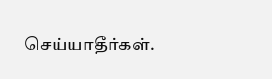செய்யாதீர்கள்.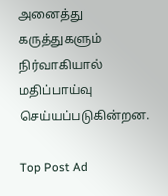அனைத்து கருத்துகளும் நிர்வாகியால் மதிப்பாய்வு செய்யப்படுகின்றன.

Top Post Ad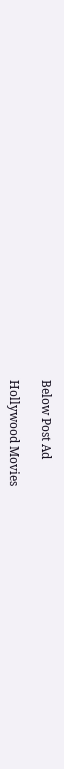Below Post Ad

Hollywood Movies